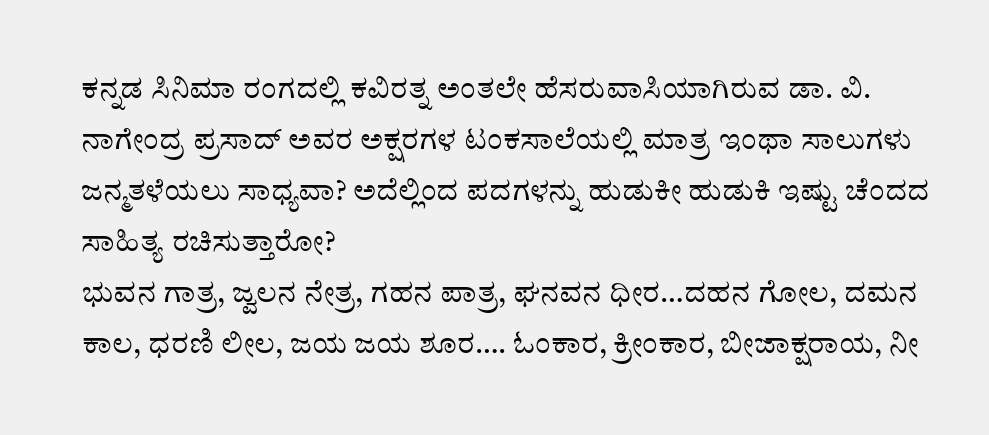ಕನ್ನಡ ಸಿನಿಮಾ ರಂಗದಲ್ಲಿ ಕವಿರತ್ನ ಅಂತಲೇ ಹೆಸರುವಾಸಿಯಾಗಿರುವ ಡಾ. ವಿ. ನಾಗೇಂದ್ರ ಪ್ರಸಾದ್ ಅವರ ಅಕ್ಷರಗಳ ಟಂಕಸಾಲೆಯಲ್ಲಿ ಮಾತ್ರ ಇಂಥಾ ಸಾಲುಗಳು ಜನ್ಮತಳೆಯಲು ಸಾಧ್ಯವಾ? ಅದೆಲ್ಲಿಂದ ಪದಗಳನ್ನು ಹುಡುಕೀ ಹುಡುಕಿ ಇಷ್ಟು ಚೆಂದದ ಸಾಹಿತ್ಯ ರಚಿಸುತ್ತಾರೋ?
ಭುವನ ಗಾತ್ರ, ಜ್ವಲನ ನೇತ್ರ, ಗಹನ ಪಾತ್ರ, ಘನವನ ಧೀರ…ದಹನ ಗೋಲ, ದಮನ ಕಾಲ, ಧರಣಿ ಲೀಲ, ಜಯ ಜಯ ಶೂರ…. ಓಂಕಾರ, ಕ್ರೀಂಕಾರ, ಬೀಜಾಕ್ಷರಾಯ, ನೀ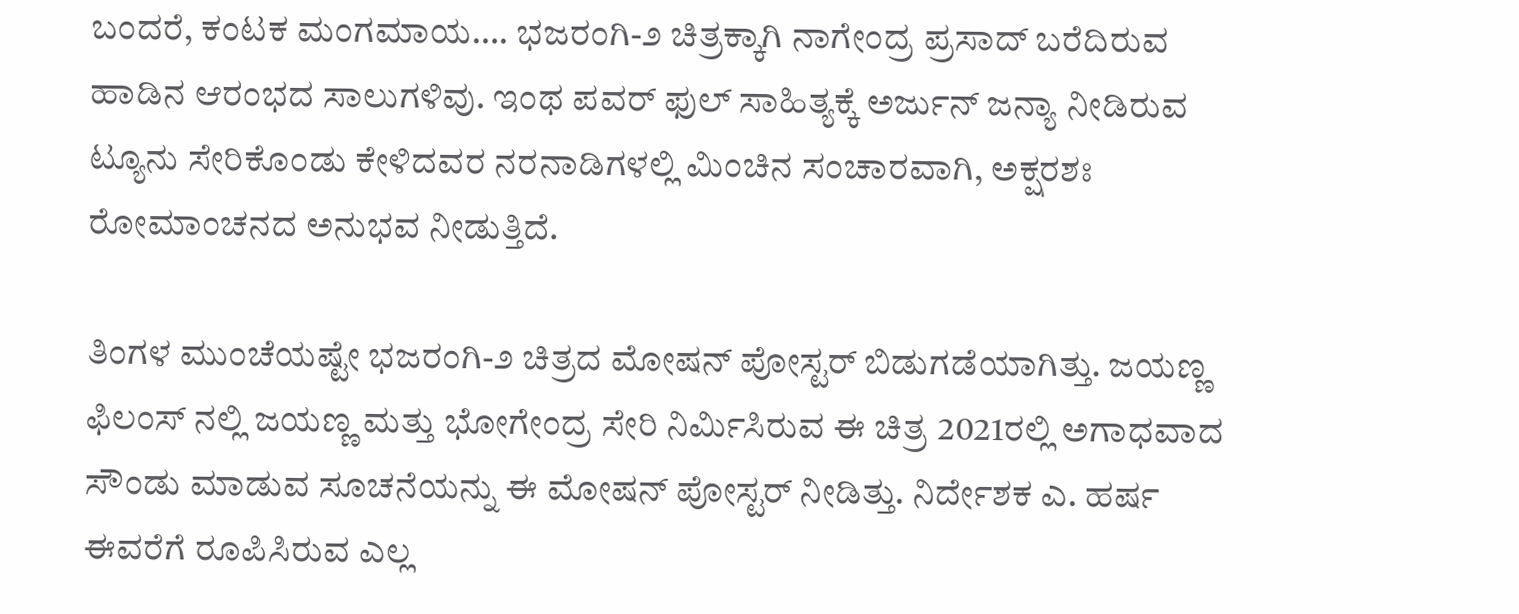ಬಂದರೆ, ಕಂಟಕ ಮಂಗಮಾಯ…. ಭಜರಂಗಿ-೨ ಚಿತ್ರಕ್ಕಾಗಿ ನಾಗೇಂದ್ರ ಪ್ರಸಾದ್ ಬರೆದಿರುವ ಹಾಡಿನ ಆರಂಭದ ಸಾಲುಗಳಿವು. ಇಂಥ ಪವರ್ ಫುಲ್ ಸಾಹಿತ್ಯಕ್ಕೆ ಅರ್ಜುನ್ ಜನ್ಯಾ ನೀಡಿರುವ ಟ್ಯೂನು ಸೇರಿಕೊಂಡು ಕೇಳಿದವರ ನರನಾಡಿಗಳಲ್ಲಿ ಮಿಂಚಿನ ಸಂಚಾರವಾಗಿ, ಅಕ್ಷರಶಃ ರೋಮಾಂಚನದ ಅನುಭವ ನೀಡುತ್ತಿದೆ.

ತಿಂಗಳ ಮುಂಚೆಯಷ್ಟೇ ಭಜರಂಗಿ-೨ ಚಿತ್ರದ ಮೋಷನ್ ಪೋಸ್ಟರ್ ಬಿಡುಗಡೆಯಾಗಿತ್ತು. ಜಯಣ್ಣ ಫಿಲಂಸ್ ನಲ್ಲಿ ಜಯಣ್ಣ ಮತ್ತು ಭೋಗೇಂದ್ರ ಸೇರಿ ನಿರ್ಮಿಸಿರುವ ಈ ಚಿತ್ರ 2021ರಲ್ಲಿ ಅಗಾಧವಾದ ಸೌಂಡು ಮಾಡುವ ಸೂಚನೆಯನ್ನು ಈ ಮೋಷನ್ ಪೋಸ್ಟರ್ ನೀಡಿತ್ತು. ನಿರ್ದೇಶಕ ಎ. ಹರ್ಷ ಈವರೆಗೆ ರೂಪಿಸಿರುವ ಎಲ್ಲ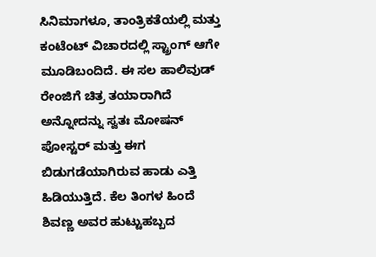ಸಿನಿಮಾಗಳೂ, ತಾಂತ್ರಿಕತೆಯಲ್ಲಿ ಮತ್ತು ಕಂಟೆಂಟ್ ವಿಚಾರದಲ್ಲಿ ಸ್ಟ್ರಾಂಗ್ ಆಗೇ ಮೂಡಿಬಂದಿದೆ. ಈ ಸಲ ಹಾಲಿವುಡ್ ರೇಂಜಿಗೆ ಚಿತ್ರ ತಯಾರಾಗಿದೆ ಅನ್ನೋದನ್ನು ಸ್ವತಃ ಮೋಷನ್ ಪೋಸ್ಟರ್ ಮತ್ತು ಈಗ ಬಿಡುಗಡೆಯಾಗಿರುವ ಹಾಡು ಎತ್ತಿ ಹಿಡಿಯುತ್ತಿದೆ. ಕೆಲ ತಿಂಗಳ ಹಿಂದೆ ಶಿವಣ್ಣ ಅವರ ಹುಟ್ಟುಹಬ್ಬದ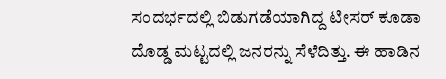ಸಂದರ್ಭದಲ್ಲಿ ಬಿಡುಗಡೆಯಾಗಿದ್ದ ಟೀಸರ್ ಕೂಡಾ ದೊಡ್ಡ ಮಟ್ಟದಲ್ಲಿ ಜನರನ್ನು ಸೆಳೆದಿತ್ತು. ಈ ಹಾಡಿನ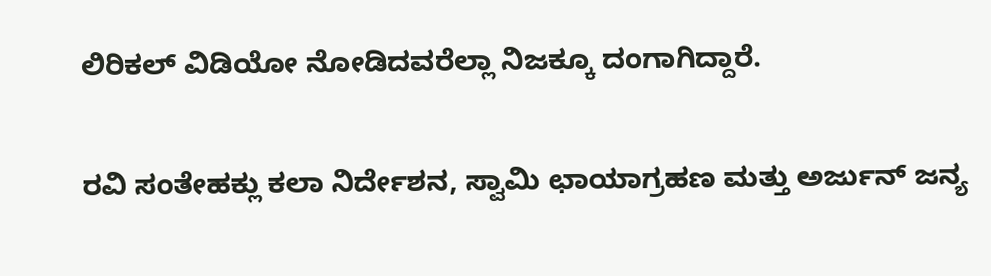ಲಿರಿಕಲ್ ವಿಡಿಯೋ ನೋಡಿದವರೆಲ್ಲಾ ನಿಜಕ್ಕೂ ದಂಗಾಗಿದ್ದಾರೆ.

ರವಿ ಸಂತೇಹಕ್ಲು ಕಲಾ ನಿರ್ದೇಶನ, ಸ್ವಾಮಿ ಛಾಯಾಗ್ರಹಣ ಮತ್ತು ಅರ್ಜುನ್ ಜನ್ಯ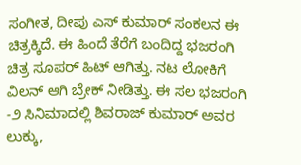ಸಂಗೀತ, ದೀಪು ಎಸ್ ಕುಮಾರ್ ಸಂಕಲನ ಈ ಚಿತ್ರಕ್ಕಿದೆ. ಈ ಹಿಂದೆ ತೆರೆಗೆ ಬಂದಿದ್ದ ಭಜರಂಗಿ ಚಿತ್ರ ಸೂಪರ್ ಹಿಟ್ ಆಗಿತ್ತು. ನಟ ಲೋಕಿಗೆ ವಿಲನ್ ಆಗಿ ಬ್ರೇಕ್ ನೀಡಿತ್ತು. ಈ ಸಲ ಭಜರಂಗಿ -೨ ಸಿನಿಮಾದಲ್ಲಿ ಶಿವರಾಜ್ ಕುಮಾರ್ ಅವರ ಲುಕ್ಕು,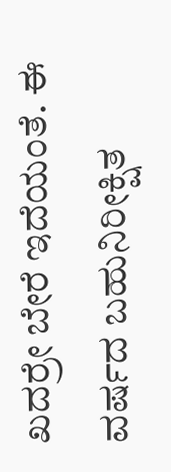ಖದರ್ರೇ ಬೇರೆ ಇದೆಯಂತೆ. ಈ ವರ್ಷದ ಬಹುನಿರೀಕ್ಷಿತ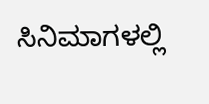ಸಿನಿಮಾಗಳಲ್ಲಿ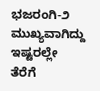ಭಜರಂಗಿ-೨ ಮುಖ್ಯವಾಗಿದ್ದು ಇಷ್ಟರಲ್ಲೇ ತೆರೆಗೆ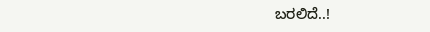ಬರಲಿದೆ..!